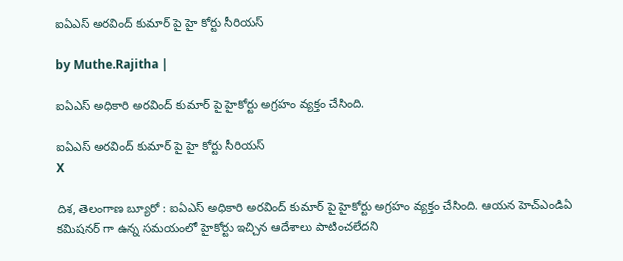ఐఏఎస్ అరవింద్ కుమార్ పై హై కోర్టు సీరియస్

by Muthe.Rajitha |

ఐఏఎస్ అధికారి అరవింద్ కుమార్ పై హైకోర్టు అగ్రహం వ్యక్తం చేసింది.

ఐఏఎస్ అరవింద్ కుమార్ పై హై కోర్టు సీరియస్
X

దిశ, తెలంగాణ బ్యూరో : ఐఏఎస్ అధికారి అరవింద్ కుమార్ పై హైకోర్టు అగ్రహం వ్యక్తం చేసింది. ఆయన హెచ్ఎండిఏ కమిషనర్ గా ఉన్న సమయంలో హైకోర్టు ఇచ్చిన ఆదేశాలు పాటించలేదని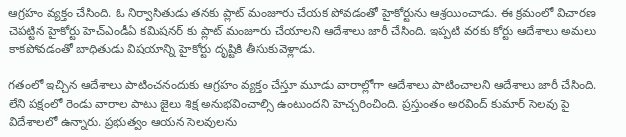ఆగ్రహం వ్యక్తం చేసింది. ఓ నిర్వాసితుడు తనకు ప్లాట్ మంజూరు చేయక పోవడంతో హైకోర్టును ఆశ్రయించాడు. ఈ క్రమంలో విచారణ చెపట్టిన హైకోర్టు హెచ్ఎండీఏ కమిషనర్ కు ప్లాట్ మంజూరు చేయాలని ఆదేశాలు జారీ చేసింది. ఇప్పటి వరకు కోర్టు ఆదేశాలు అమలు కాకపోవడంతో బాధితుడు విషయాన్ని హైకోర్టు దృష్టికి తీసుకువెళ్లాడు.

గతంలో ఇచ్చిన ఆదేశాలు పాటించనందుకు ఆగ్రహం వ్యక్తం చేస్తూ మూడు వారాల్లోగా ఆదేశాలు పాటించాలని ఆదేశాలు జారీ చేసింది. లేని పక్షంలో రెండు వారాల పాటు జైలు శిక్ష అనుభవించాల్సి ఉంటుందని హెచ్చరించింది. ప్రస్తుంతం అరవింద్ కుమార్ సెలవు పై విదేశాలలో ఉన్నారు. ప్రభుత్వం ఆయన సెలవులను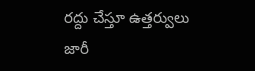రద్దు చేస్తూ ఉత్తర్వులు జారీ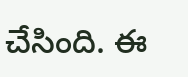చేసింది. ఈ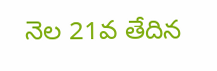నెల 21వ తేదిన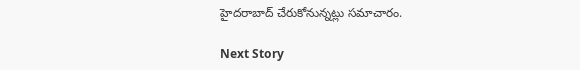హైదరాబాద్ చేరుకోనున్నట్లు సమాచారం.

Next Story